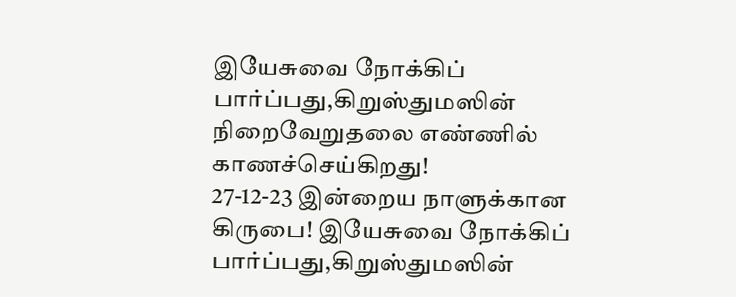இயேசுவை நோக்கிப் பார்ப்பது,கிறுஸ்துமஸின் நிறைவேறுதலை எண்ணில் காணச்செய்கிறது!
27-12-23 இன்றைய நாளுக்கான கிருபை! இயேசுவை நோக்கிப் பார்ப்பது,கிறுஸ்துமஸின்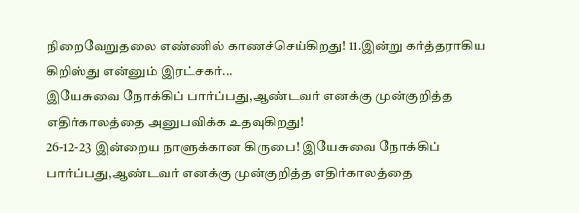நிறைவேறுதலை எண்ணில் காணச்செய்கிறது! 11.இன்று கர்த்தராகிய கிறிஸ்து என்னும் இரட்சகர்...
இயேசுவை நோக்கிப் பார்ப்பது,ஆண்டவர் எனக்கு முன்குறித்த எதிர்காலத்தை அனுபவிக்க உதவுகிறது!
26-12-23 இன்றைய நாளுக்கான கிருபை! இயேசுவை நோக்கிப் பார்ப்பது,ஆண்டவர் எனக்கு முன்குறித்த எதிர்காலத்தை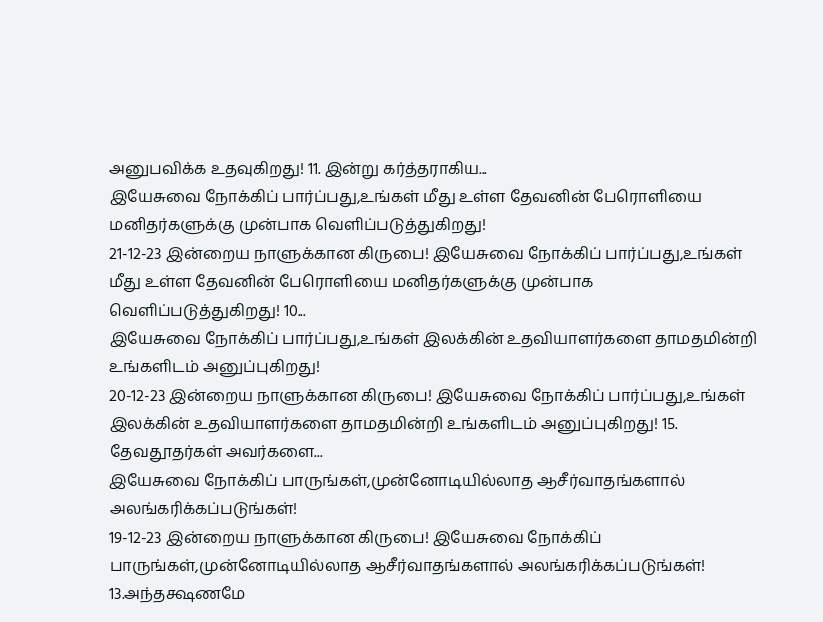அனுபவிக்க உதவுகிறது! 11. இன்று கர்த்தராகிய...
இயேசுவை நோக்கிப் பார்ப்பது,உங்கள் மீது உள்ள தேவனின் பேரொளியை மனிதர்களுக்கு முன்பாக வெளிப்படுத்துகிறது!
21-12-23 இன்றைய நாளுக்கான கிருபை! இயேசுவை நோக்கிப் பார்ப்பது,உங்கள் மீது உள்ள தேவனின் பேரொளியை மனிதர்களுக்கு முன்பாக வெளிப்படுத்துகிறது! 10...
இயேசுவை நோக்கிப் பார்ப்பது,உங்கள் இலக்கின் உதவியாளர்களை தாமதமின்றி உங்களிடம் அனுப்புகிறது!
20-12-23 இன்றைய நாளுக்கான கிருபை! இயேசுவை நோக்கிப் பார்ப்பது,உங்கள் இலக்கின் உதவியாளர்களை தாமதமின்றி உங்களிடம் அனுப்புகிறது! 15. தேவதூதர்கள் அவர்களை...
இயேசுவை நோக்கிப் பாருங்கள்,முன்னோடியில்லாத ஆசீர்வாதங்களால் அலங்கரிக்கப்படுங்கள்!
19-12-23 இன்றைய நாளுக்கான கிருபை! இயேசுவை நோக்கிப் பாருங்கள்,முன்னோடியில்லாத ஆசீர்வாதங்களால் அலங்கரிக்கப்படுங்கள்! 13.அந்தக்ஷணமே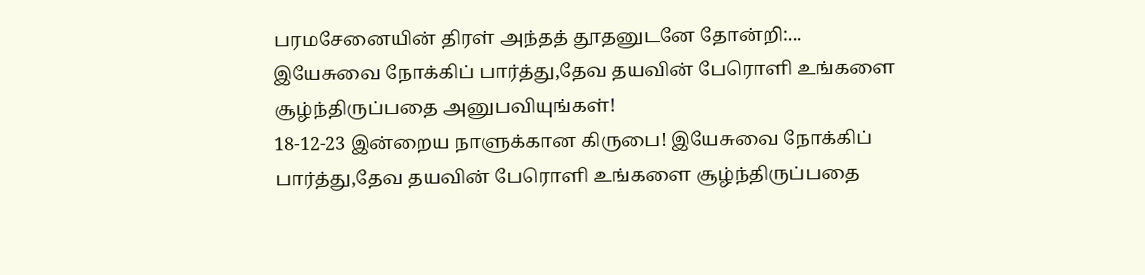பரமசேனையின் திரள் அந்தத் தூதனுடனே தோன்றி:...
இயேசுவை நோக்கிப் பார்த்து,தேவ தயவின் பேரொளி உங்களை சூழ்ந்திருப்பதை அனுபவியுங்கள்!
18-12-23 இன்றைய நாளுக்கான கிருபை! இயேசுவை நோக்கிப் பார்த்து,தேவ தயவின் பேரொளி உங்களை சூழ்ந்திருப்பதை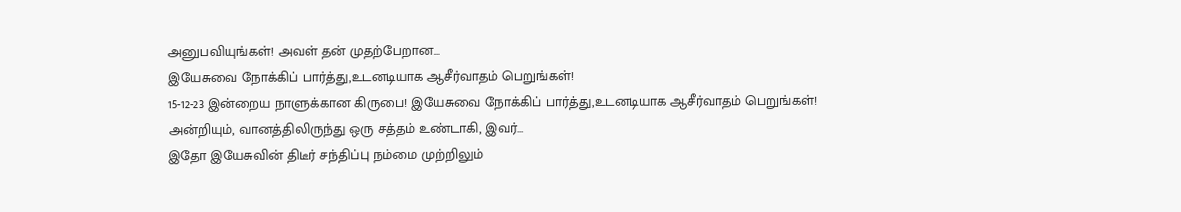அனுபவியுங்கள்! அவள் தன் முதற்பேறான...
இயேசுவை நோக்கிப் பார்த்து,உடனடியாக ஆசீர்வாதம் பெறுங்கள்!
15-12-23 இன்றைய நாளுக்கான கிருபை! இயேசுவை நோக்கிப் பார்த்து,உடனடியாக ஆசீர்வாதம் பெறுங்கள்! அன்றியும், வானத்திலிருந்து ஒரு சத்தம் உண்டாகி, இவர்...
இதோ இயேசுவின் திடீர் சந்திப்பு நம்மை முற்றிலும்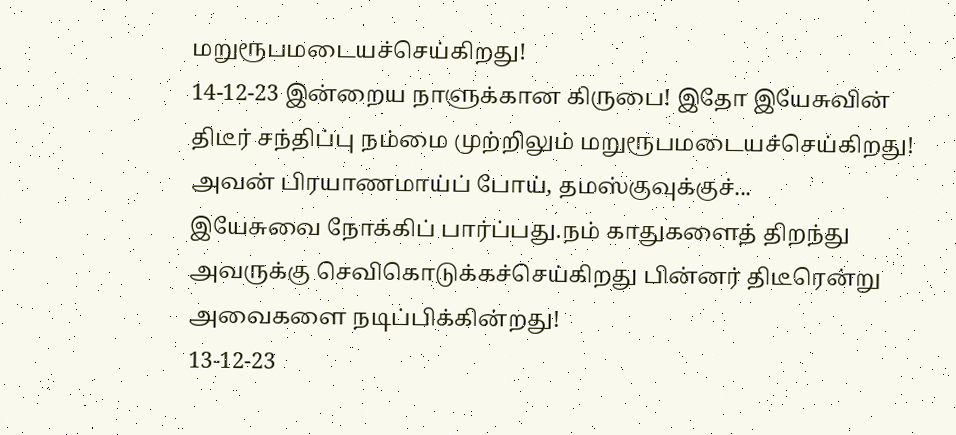மறுரூபமடையச்செய்கிறது!
14-12-23 இன்றைய நாளுக்கான கிருபை! இதோ இயேசுவின் திடீர் சந்திப்பு நம்மை முற்றிலும் மறுரூபமடையச்செய்கிறது! அவன் பிரயாணமாய்ப் போய், தமஸ்குவுக்குச்...
இயேசுவை நோக்கிப் பார்ப்பது.நம் காதுகளைத் திறந்து அவருக்கு செவிகொடுக்கச்செய்கிறது பின்னர் திடீரென்று அவைகளை நடிப்பிக்கின்றது!
13-12-23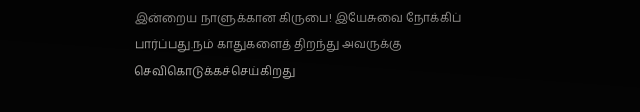இன்றைய நாளுக்கான கிருபை! இயேசுவை நோக்கிப் பார்ப்பது.நம் காதுகளைத் திறந்து அவருக்கு செவிகொடுக்கச்செய்கிறது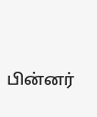பின்னர்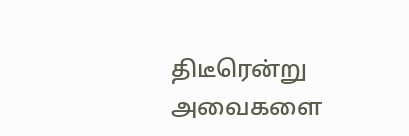திடீரென்று அவைகளை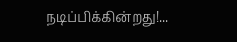நடிப்பிக்கின்றது!...